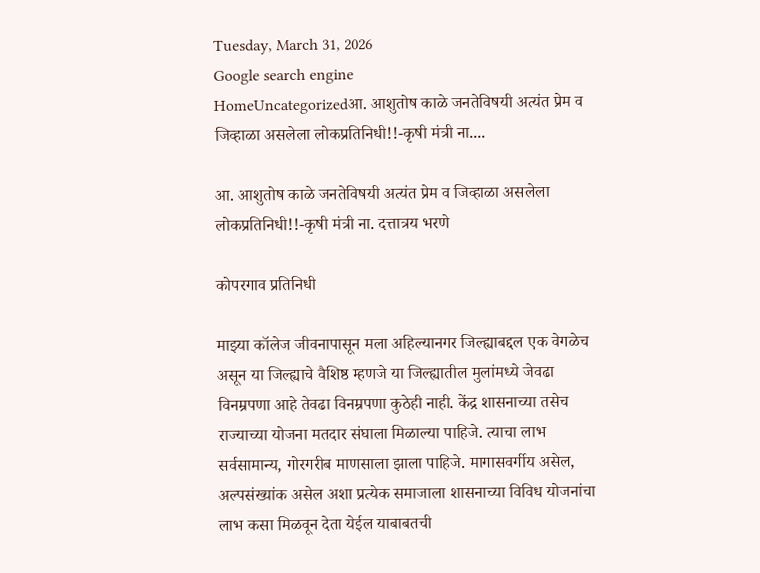Tuesday, March 31, 2026
Google search engine
HomeUncategorizedआ. आशुतोष काळे जनतेविषयी अत्यंत प्रेम व जिव्हाळा असलेला लोकप्रतिनिधी!!-कृषी मंत्री ना....

आ. आशुतोष काळे जनतेविषयी अत्यंत प्रेम व जिव्हाळा असलेला लोकप्रतिनिधी!!-कृषी मंत्री ना. दत्तात्रय भरणे

कोपरगाव प्रतिनिधी

माझ्या कॉलेज जीवनापासून मला अहिल्यानगर जिल्ह्याबद्दल एक वेगळेच असून या जिल्ह्याचे वैशिष्ठ म्हणजे या जिल्ह्यातील मुलांमध्ये जेवढा विनम्रपणा आहे तेवढा विनम्रपणा कुठेही नाही. केंद्र शासनाच्या तसेच राज्याच्या योजना मतदार संघाला मिळाल्या पाहिजे. त्याचा लाभ सर्वसामान्य, गोरगरीब माणसाला झाला पाहिजे. मागासवर्गीय असेल, अल्पसंख्यांक असेल अशा प्रत्येक समाजाला शासनाच्या विविध योजनांचा लाभ कसा मिळवून देता येईल याबाबतची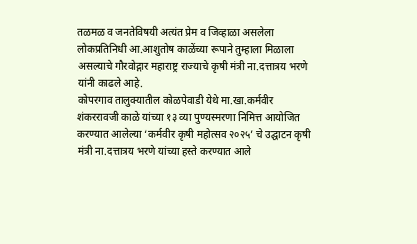तळमळ व जनतेविषयी अत्यंत प्रेम व जिव्हाळा असलेला लोकप्रतिनिधी आ.आशुतोष काळेंच्या रूपाने तुम्हाला मिळाला असल्याचे गौरवोद्गार महाराष्ट्र राज्याचे कृषी मंत्री ना.दत्तात्रय भरणे यांनी काढले आहे.
कोपरगाव तालुक्यातील कोळपेवाडी येथे मा.खा.कर्मवीर शंकररावजी काळे यांच्या १३ व्या पुण्यस्मरणा निमित्त आयोजित करण्यात आलेल्या ‘कर्मवीर कृषी महोत्सव २०२५’ चे उद्घाटन कृषी मंत्री ना.दत्तात्रय भरणे यांच्या हस्ते करण्यात आले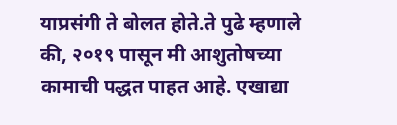याप्रसंगी ते बोलत होते.ते पुढे म्हणाले की, २०१९ पासून मी आशुतोषच्या कामाची पद्धत पाहत आहे. एखाद्या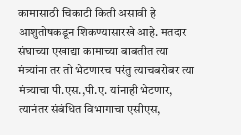कामासाठी चिकाटी किती असावी हे आशुतोषकडून शिकण्यासारखे आहे. मतदार संघाच्या एखाद्या कामाच्या बाबतीत त्या मंत्र्यांना तर तो भेटणारच परंतु त्याचबरोबर त्या मंत्र्याचा पी.एस.,पी.ए. यांनाही भेटणार, त्यानंतर संबंधित विभागाचा एसीएस,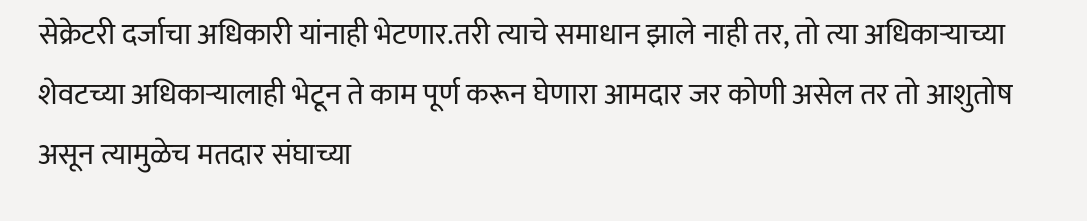सेक्रेटरी दर्जाचा अधिकारी यांनाही भेटणार.तरी त्याचे समाधान झाले नाही तर, तो त्या अधिकाऱ्याच्या शेवटच्या अधिकाऱ्यालाही भेटून ते काम पूर्ण करून घेणारा आमदार जर कोणी असेल तर तो आशुतोष असून त्यामुळेच मतदार संघाच्या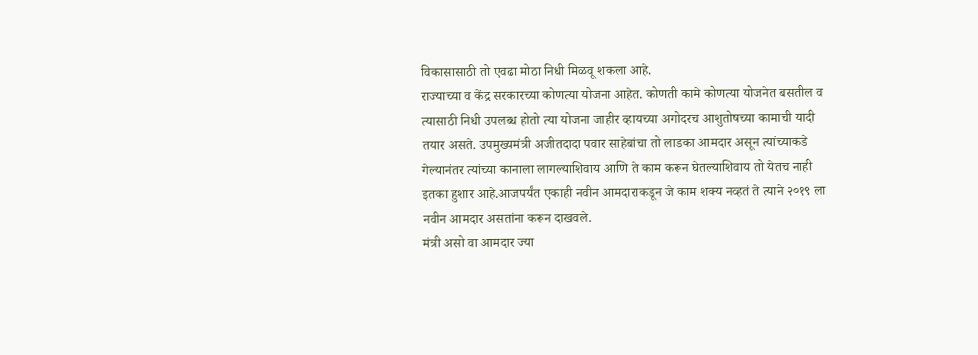विकासासाठी तो एवढा मोठा निधी मिळवू शकला आहे.
राज्याच्या व केंद्र सरकारच्या कोणत्या योजना आहेत. कोणती कामे कोणत्या योजनेत बसतील व त्यासाठी निधी उपलब्ध होतो त्या योजना जाहीर व्हायच्या अगोदरच आशुतोषच्या कामाची यादी तयार असते. उपमुख्यमंत्री अजीतदादा पवार साहेबांचा तो लाडका आमदार असून त्यांच्याकडे गेल्यानंतर त्यांच्या कानाला लागल्याशिवाय आणि ते काम करून घेतल्याशिवाय तो येतच नाही इतका हुशार आहे.आजपर्यंत एकाही नवीन आमदाराकडून जे काम शक्य नव्हतं ते त्याने २०१९ ला नवीन आमदार असतांना करून दाखवले.
मंत्री असो वा आमदार ज्या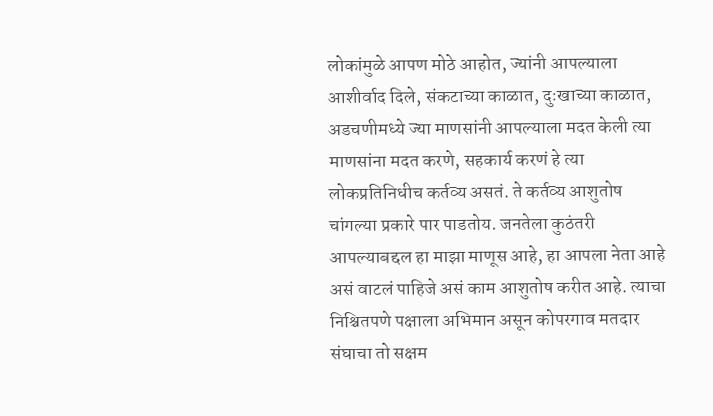लोकांमुळे आपण मोठे आहोत, ज्यांनी आपल्याला आशीर्वाद दिले, संकटाच्या काळात, दुःखाच्या काळात, अडचणीमध्ये ज्या माणसांनी आपल्याला मदत केली त्या माणसांना मदत करणे, सहकार्य करणं हे त्या लोकप्रतिनिधीच कर्तव्य असतं. ते कर्तव्य आशुतोष चांगल्या प्रकारे पार पाडतोय. जनतेला कुठंतरी आपल्याबद्दल हा माझा माणूस आहे, हा आपला नेता आहे असं वाटलं पाहिजे असं काम आशुतोष करीत आहे. त्याचा निश्चितपणे पक्षाला अभिमान असून कोपरगाव मतदार संघाचा तो सक्षम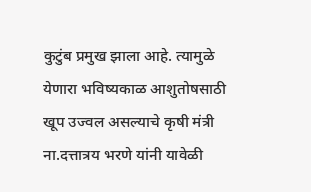कुटुंब प्रमुख झाला आहे. त्यामुळे येणारा भविष्यकाळ आशुतोषसाठी खूप उज्वल असल्याचे कृषी मंत्री ना.दत्तात्रय भरणे यांनी यावेळी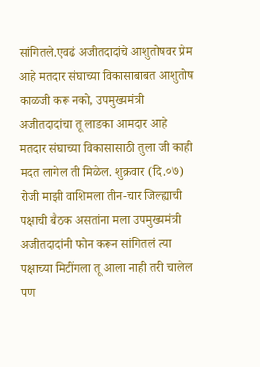सांगितले.एवढं अजीतदादांचे आशुतोषवर प्रेम आहे मतदार संघाच्या विकासाबाबत आशुतोष काळजी करू नको, उपमुख्यमंत्री अजीतदादांचा तू लाडका आमदार आहे मतदार संघाच्या विकासासाठी तुला जी काही मदत लागेल ती मिळेल. शुक्रवार (दि.०७) रोजी माझी वाशिमला तीन-चार जिल्ह्याची पक्षाची बैठक असतांना मला उपमुख्यमंत्री अजीतदादांनी फोन करून सांगितलं त्या पक्षाच्या मिटींगला तू आला नाही तरी चालेल पण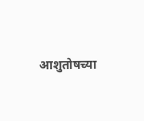आशुतोषच्या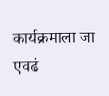कार्यक्रमाला जा एवढं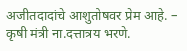अजीतदादांचे आशुतोषवर प्रेम आहे. – कृषी मंत्री ना.दत्तात्रय भरणे.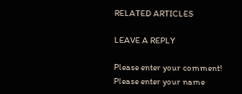RELATED ARTICLES

LEAVE A REPLY

Please enter your comment!
Please enter your name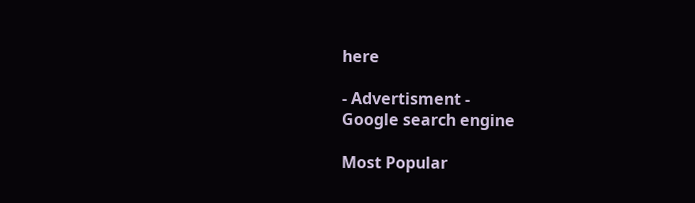here

- Advertisment -
Google search engine

Most Popular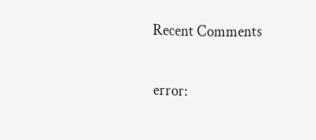Recent Comments

error: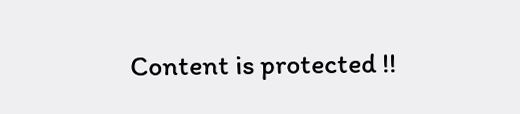Content is protected !!